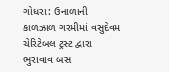ગોધરા: ઉનાળાની કાળઝાળ ગરમીમાં વસુદેવમ ચેરિટેબલ ટ્રસ્ટ દ્વારા ભુરાવાવ બસ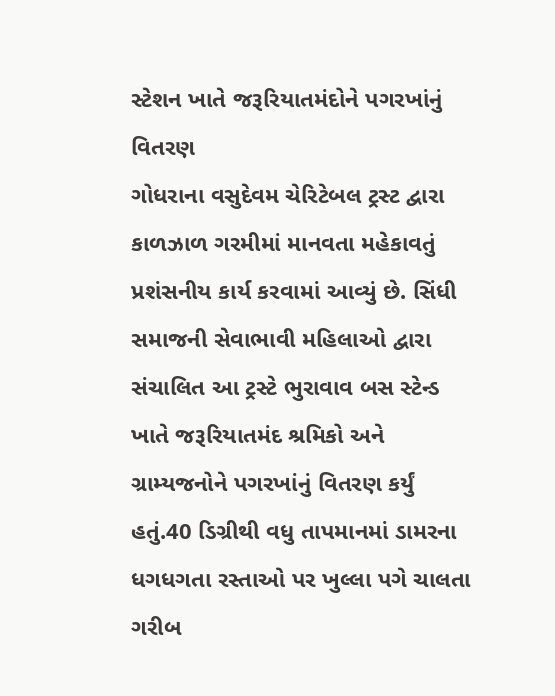સ્ટેશન ખાતે જરૂરિયાતમંદોને પગરખાંનું વિતરણ
ગોધરાના વસુદેવમ ચેરિટેબલ ટ્રસ્ટ દ્વારા કાળઝાળ ગરમીમાં માનવતા મહેકાવતું પ્રશંસનીય કાર્ય કરવામાં આવ્યું છે. સિંધી સમાજની સેવાભાવી મહિલાઓ દ્વારા સંચાલિત આ ટ્રસ્ટે ભુરાવાવ બસ સ્ટેન્ડ ખાતે જરૂરિયાતમંદ શ્રમિકો અને ગ્રામ્યજનોને પગરખાંનું વિતરણ કર્યું હતું.40 ડિગ્રીથી વધુ તાપમાનમાં ડામરના ધગધગતા રસ્તાઓ પર ખુલ્લા પગે ચાલતા ગરીબ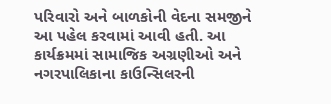પરિવારો અને બાળકોની વેદના સમજીને આ પહેલ કરવામાં આવી હતી. આ કાર્યક્રમમાં સામાજિક અગ્રણીઓ અને નગરપાલિકાના કાઉન્સિલરની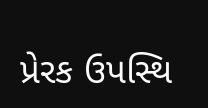પ્રેરક ઉપસ્થિ